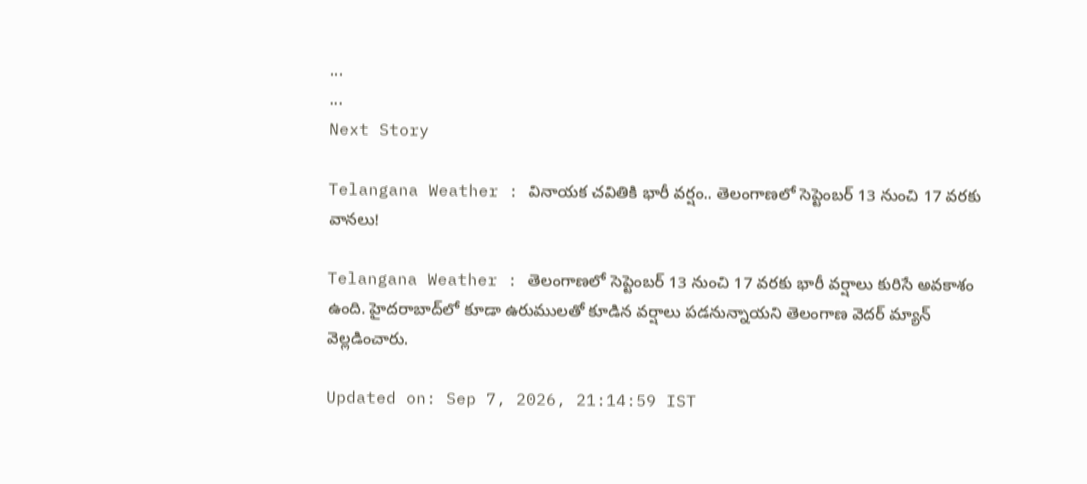...
...
Next Story

Telangana Weather : వినాయక చవితికి భారీ వర్షం.. తెలంగాణలో సెప్టెంబర్ 13 నుంచి 17 వరకు వానలు!

Telangana Weather : తెలంగాణలో సెప్టెంబర్ 13 నుంచి 17 వరకు భారీ వర్షాలు కురిసే అవకాశం ఉంది. హైదరాబాద్‌లో కూడా ఉరుములతో కూడిన వర్షాలు పడనున్నాయని తెలంగాణ వెదర్ మ్యాన్ వెల్లడించారు.

Updated on: Sep 7, 2026, 21:14:59 IST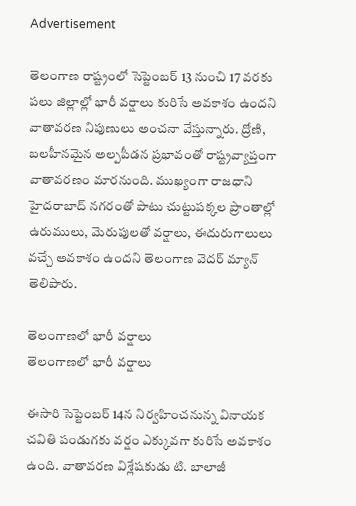Advertisement

తెలంగాణ రాష్ట్రంలో సెప్టెంబర్ 13 నుంచి 17 వరకు పలు జిల్లాల్లో భారీ వర్షాలు కురిసే అవకాశం ఉందని వాతావరణ నిపుణులు అంచనా వేస్తున్నారు. ద్రోణి, బలహీనమైన అల్పపీడన ప్రభావంతో రాష్ట్రవ్యాప్తంగా వాతావరణం మారనుంది. ముఖ్యంగా రాజధాని హైదరాబాద్ నగరంతో పాటు చుట్టుపక్కల ప్రాంతాల్లో ఉరుములు, మెరుపులతో వర్షాలు, ఈదురుగాలులు వచ్చే అవకాశం ఉందని తెలంగాణ వెదర్ మ్యాన్ తెలిపారు.

తెలంగాణలో భారీ వర్షాలు
తెలంగాణలో భారీ వర్షాలు

ఈసారి సెప్టెంబర్ 14న నిర్వహించనున్న వినాయక చవితి పండుగకు వర్షం ఎక్కువగా కురిసే అవకాశం ఉంది. వాతావరణ విశ్లేషకుడు టి. బాలాజీ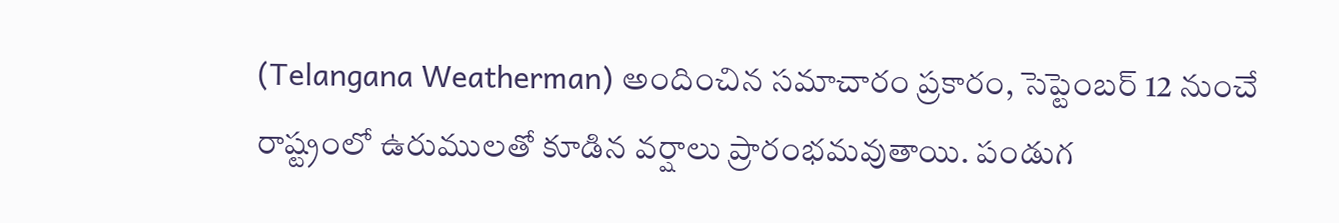(Telangana Weatherman) అందించిన సమాచారం ప్రకారం, సెప్టెంబర్ 12 నుంచే రాష్ట్రంలో ఉరుములతో కూడిన వర్షాలు ప్రారంభమవుతాయి. పండుగ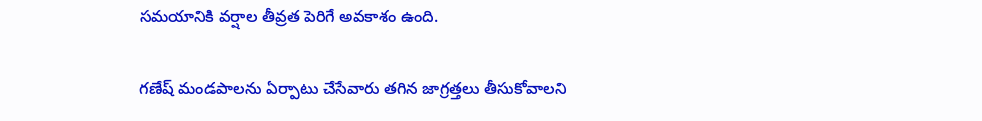సమయానికి వర్షాల తీవ్రత పెరిగే అవకాశం ఉంది.

గణేష్ మండపాలను ఏర్పాటు చేసేవారు తగిన జాగ్రత్తలు తీసుకోవాలని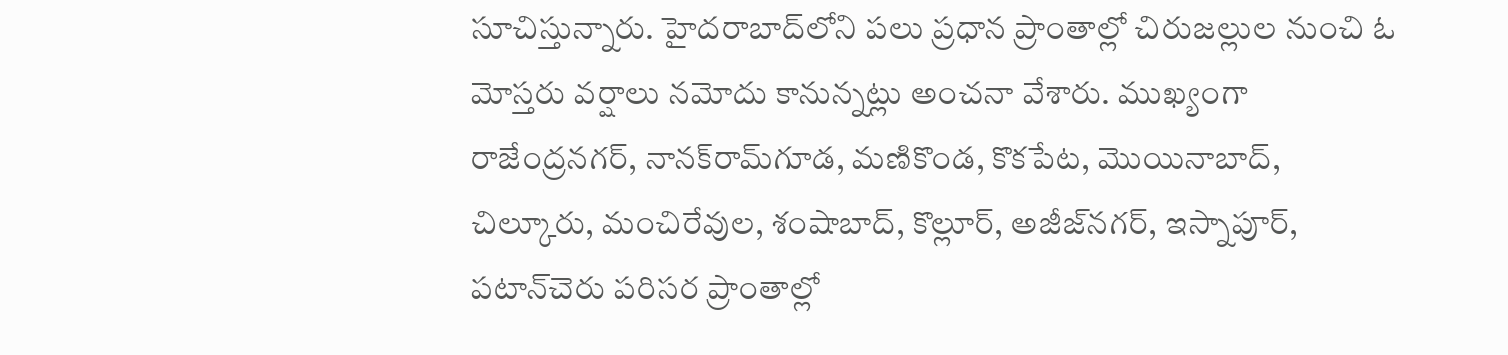సూచిస్తున్నారు. హైదరాబాద్‌లోని పలు ప్రధాన ప్రాంతాల్లో చిరుజల్లుల నుంచి ఓ మోస్తరు వర్షాలు నమోదు కానున్నట్లు అంచనా వేశారు. ముఖ్యంగా రాజేంద్రనగర్, నానక్‌రామ్‌గూడ, మణికొండ, కొకపేట, మొయినాబాద్, చిల్కూరు, మంచిరేవుల, శంషాబాద్, కొల్లూర్, అజీజ్‌నగర్, ఇస్నాపూర్, పటాన్‌చెరు పరిసర ప్రాంతాల్లో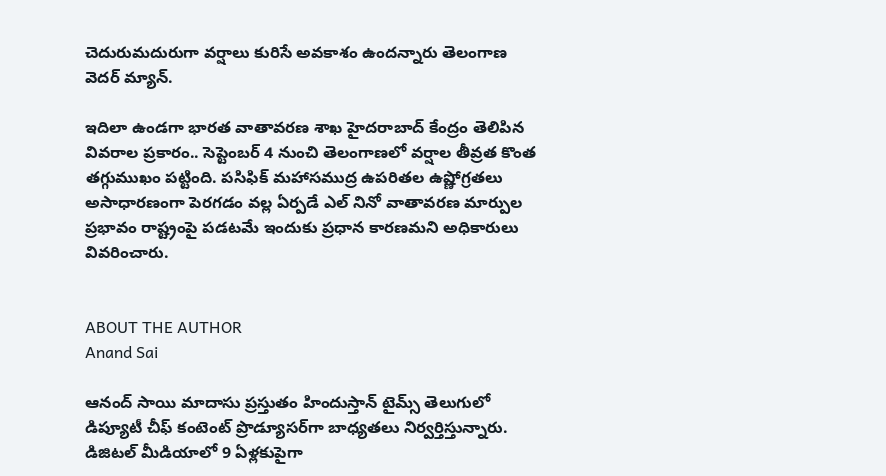చెదురుమదురుగా వర్షాలు కురిసే అవకాశం ఉందన్నారు తెలంగాణ వెదర్ మ్యాన్.

ఇదిలా ఉండగా భారత వాతావరణ శాఖ హైదరాబాద్ కేంద్రం తెలిపిన వివరాల ప్రకారం.. సెప్టెంబర్ 4 నుంచి తెలంగాణలో వర్షాల తీవ్రత కొంత తగ్గుముఖం పట్టింది. పసిఫిక్ మహాసముద్ర ఉపరితల ఉష్ణోగ్రతలు అసాధారణంగా పెరగడం వల్ల ఏర్పడే ఎల్ నినో వాతావరణ మార్పుల ప్రభావం రాష్ట్రంపై పడటమే ఇందుకు ప్రధాన కారణమని అధికారులు వివరించారు.


ABOUT THE AUTHOR
Anand Sai

ఆనంద్ సాయి మాదాసు ప్రస్తుతం హిందుస్తాన్ టైమ్స్ తెలుగులో డిప్యూటీ చీఫ్ కంటెంట్ ప్రొడ్యూసర్‌గా బాధ్యతలు నిర్వర్తిస్తున్నారు. డిజిటల్ మీడియాలో 9 ఏళ్లకుపైగా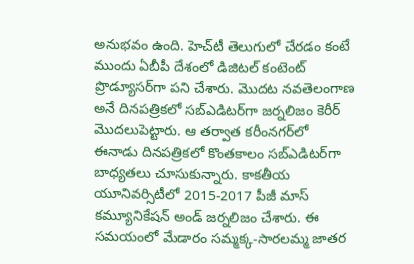అనుభవం ఉంది. హెచ్‌టీ తెలుగులో చేరడం కంటే ముందు ఏబీపీ దేశంలో డిజిటల్ కంటెంట్ ప్రొడ్యూసర్‌గా పని చేశారు. మెుదట నవతెలంగాణ అనే దినపత్రికలో సబ్ఎడిటర్‌గా జర్నలిజం కెరీర్ మెుదలుపెట్టారు. ఆ తర్వాత కరీంనగర్‌లో ఈనాడు దినపత్రికలో కొంతకాలం సబ్‌ఎడిటర్‌గా బాధ్యతలు చూసుకున్నారు. కాకతీయ యూనివర్సిటీలో 2015-2017 పీజీ మాస్ కమ్యూనికేషన్ అండ్ జర్నలిజం చేశారు. ఈ సమయంలో మేడారం సమ్మక్క-సారలమ్మ జాతర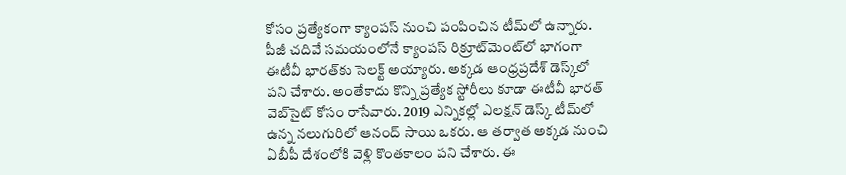కోసం ప్రత్యేకంగా క్యాంపస్ నుంచి పంపించిన టీమ్‌లో ఉన్నారు. పీజీ చదివే సమయంలోనే క్యాంపస్ రిక్రూట్‌మెంట్‌లో భాగంగా ఈటీవీ భారత్‌కు సెలక్ట్ అయ్యారు. అక్కడ ఆంధ్రప్రదేశ్‌ డెస్క్‌లో పని చేశారు. అంతేకాదు కొన్ని ప్రత్యేక స్టోరీలు కూడా ఈటీవీ భారత్ వెబ్‌సైట్ కోసం రాసేవారు. 2019 ఎన్నికల్లో ఎలక్షన్ డెస్క్‌ టీమ్‌లో ఉన్న నలుగురిలో ఆనంద్ సాయి ఒకరు. ఆ తర్వాత అక్కడ నుంచి ఏబీపీ దేశంలోకి వెళ్లి కొంతకాలం పని చేశారు. ఈ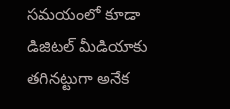సమయంలో కూడా డిజిటల్ మీడియాకు తగినట్టుగా అనేక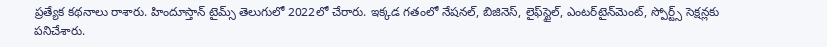ప్రత్యేక కథనాలు రాశారు. హిందూస్తాన్ టైమ్స్‌ తెలుగులో 2022లో చేరారు. ఇక్కడ గతంలో నేషనల్, బిజినెస్, లైఫ్‌స్టైల్, ఎంటర్‌టైన్‌మెంట్‌, స్పోర్ట్స్‌ సెక్షన్లకు పనిచేశారు.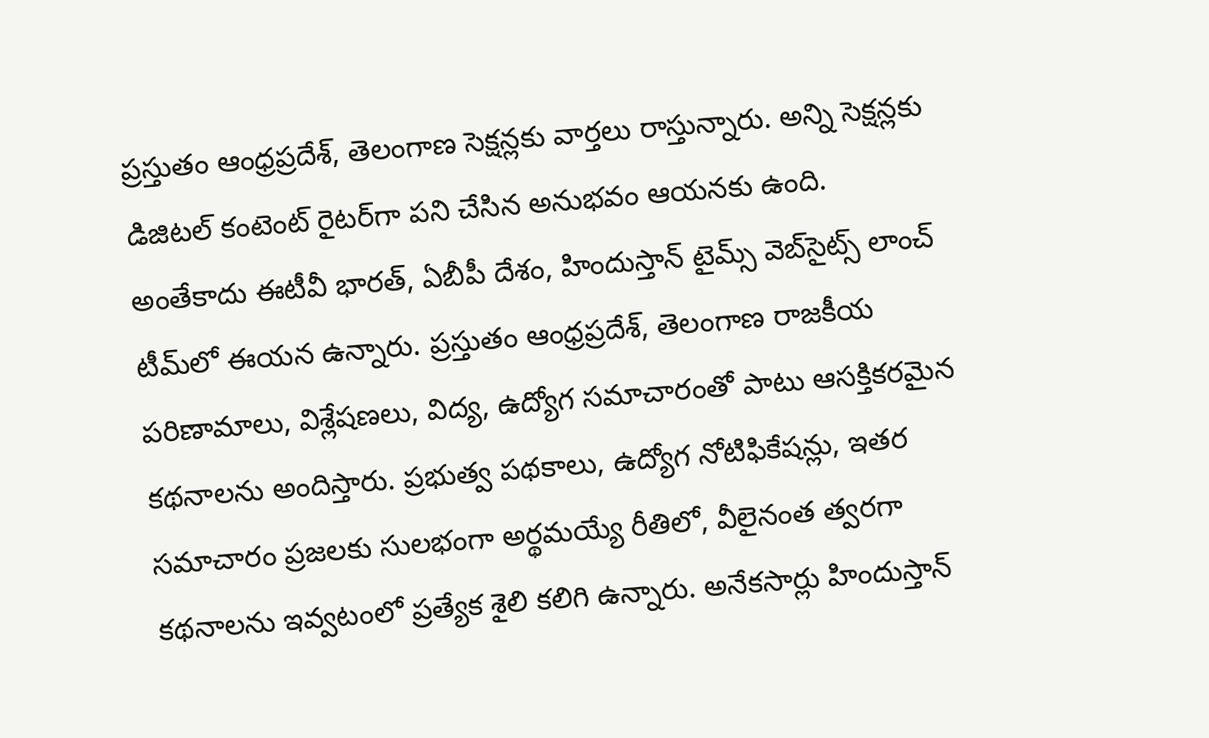ప్రస్తుతం ఆంధ్రప్రదేశ్, తెలంగాణ సెక్షన్లకు వార్తలు రాస్తున్నారు. అన్ని సెక్షన్లకు డిజిటల్ కంటెంట్ రైటర్‌గా పని చేసిన అనుభవం ఆయనకు ఉంది. అంతేకాదు ఈటీవీ భారత్, ఏబీపీ దేశం, హిందుస్తాన్ టైమ్స్ వెబ్‌సైట్స్ లాంచ్ టీమ్‌లో ఈయన ఉన్నారు. ప్రస్తుతం ఆంధ్రప్రదేశ్, తెలంగాణ రాజకీయ పరిణామాలు, విశ్లేషణలు, విద్య, ఉద్యోగ సమాచారంతో పాటు ఆసక్తికరమైన కథనాలను అందిస్తారు. ప్రభుత్వ పథకాలు, ఉద్యోగ నోటిఫికేషన్లు, ఇతర సమాచారం ప్రజలకు సులభంగా అర్థమయ్యే రీతిలో, వీలైనంత త్వరగా కథనాలను ఇవ్వటంలో ప్రత్యేక శైలి కలిగి ఉన్నారు. అనేకసార్లు హిందుస్తాన్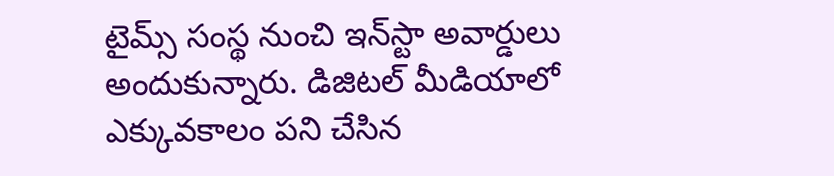టైమ్స్ సంస్థ నుంచి ఇన్‌స్టా అవార్డులు అందుకున్నారు. డిజిటల్ మీడియాలో ఎక్కువకాలం పని చేసిన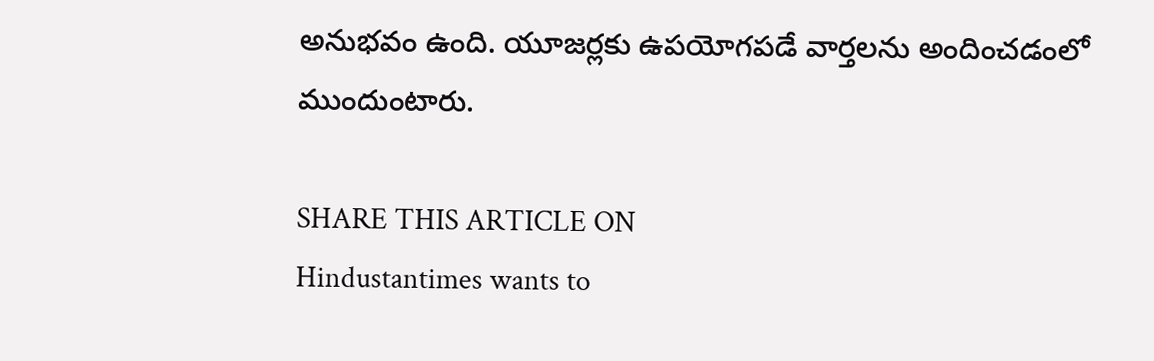అనుభవం ఉంది. యూజర్లకు ఉపయోగపడే వార్తలను అందించడంలో ముందుంటారు.

SHARE THIS ARTICLE ON
Hindustantimes wants to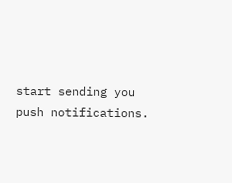start sending you push notifications.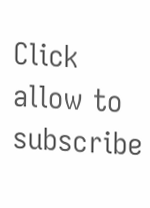Click allow to subscribe